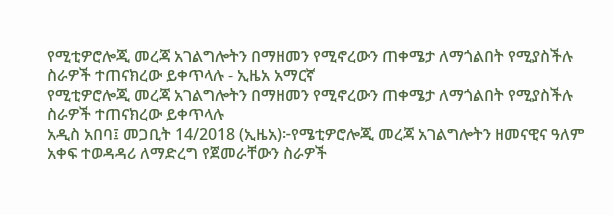የሚቲዎሮሎጂ መረጃ አገልግሎትን በማዘመን የሚኖረውን ጠቀሜታ ለማጎልበት የሚያስችሉ ስራዎች ተጠናክረው ይቀጥላሉ - ኢዜአ አማርኛ
የሚቲዎሮሎጂ መረጃ አገልግሎትን በማዘመን የሚኖረውን ጠቀሜታ ለማጎልበት የሚያስችሉ ስራዎች ተጠናክረው ይቀጥላሉ
አዲስ አበባ፤ መጋቢት 14/2018 (ኢዜአ)፦የሜቲዎሮሎጂ መረጃ አገልግሎትን ዘመናዊና ዓለም አቀፍ ተወዳዳሪ ለማድረግ የጀመራቸውን ስራዎች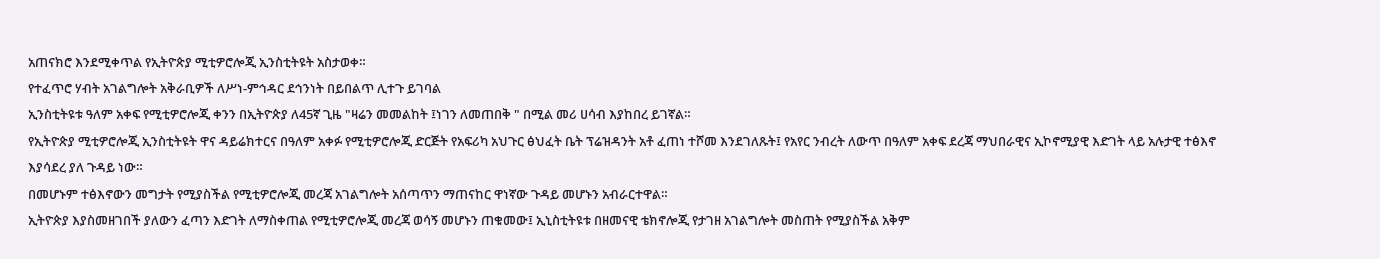አጠናክሮ እንደሚቀጥል የኢትዮጵያ ሚቲዎሮሎጂ ኢንስቲትዩት አስታወቀ።
የተፈጥሮ ሃብት አገልግሎት አቅራቢዎች ለሥነ-ምኅዳር ደኅንነት በይበልጥ ሊተጉ ይገባል
ኢንስቲትዩቱ ዓለም አቀፍ የሚቲዎሮሎጂ ቀንን በኢትዮጵያ ለ45ኛ ጊዜ "ዛሬን መመልከት ፤ነገን ለመጠበቅ " በሚል መሪ ሀሳብ እያከበረ ይገኛል።
የኢትዮጵያ ሚቲዎሮሎጂ ኢንስቲትዩት ዋና ዳይሬክተርና በዓለም አቀፉ የሚቲዎሮሎጂ ድርጅት የአፍሪካ አህጉር ፅህፈት ቤት ፕሬዝዳንት አቶ ፈጠነ ተሾመ እንደገለጹት፤ የአየር ንብረት ለውጥ በዓለም አቀፍ ደረጃ ማህበራዊና ኢኮኖሚያዊ እድገት ላይ አሉታዊ ተፅእኖ እያሳደረ ያለ ጉዳይ ነው።
በመሆኑም ተፅእኖውን መግታት የሚያስችል የሚቲዎሮሎጂ መረጃ አገልግሎት አሰጣጥን ማጠናከር ዋነኛው ጉዳይ መሆኑን አብራርተዋል።
ኢትዮጵያ እያስመዘገበች ያለውን ፈጣን እድገት ለማስቀጠል የሚቲዎሮሎጂ መረጃ ወሳኝ መሆኑን ጠቁመው፤ ኢኒስቲትዩቱ በዘመናዊ ቴክኖሎጂ የታገዘ አገልግሎት መስጠት የሚያስችል አቅም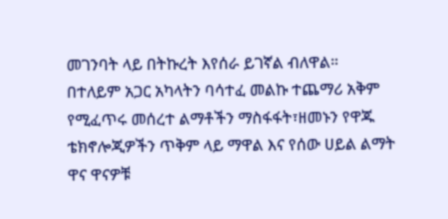መገንባት ላይ በትኩረት እየሰራ ይገኛል ብለዋል።
በተለይም አጋር አካላትን ባሳተፈ መልኩ ተጨማሪ አቅም የሚፈጥሩ መሰረተ ልማቶችን ማስፋፋት፣ዘመኑን የዋጁ ቴክኖሎጂዎችን ጥቅም ላይ ማዋል እና የሰው ሀይል ልማት ዋና ዋናዎቹ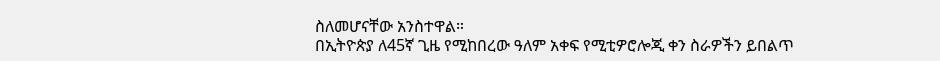ስለመሆናቸው አንስተዋል።
በኢትዮጵያ ለ45ኛ ጊዜ የሚከበረው ዓለም አቀፍ የሚቲዎሮሎጂ ቀን ስራዎችን ይበልጥ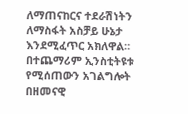ለማጠናከርና ተደራሽነትን ለማስፋት አስቻይ ሁኔታ እንደሚፈጥር አክለዋል።
በተጨማሪም ኢንስቲትዩቱ የሚሰጠውን አገልግሎት በዘመናዊ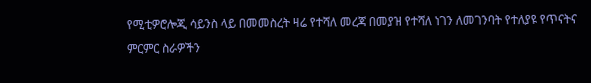የሚቲዎሮሎጂ ሳይንስ ላይ በመመስረት ዛሬ የተሻለ መረጃ በመያዝ የተሻለ ነገን ለመገንባት የተለያዩ የጥናትና ምርምር ስራዎችን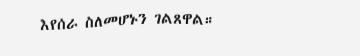እየሰራ ስለመሆኑን ገልጸዋል።